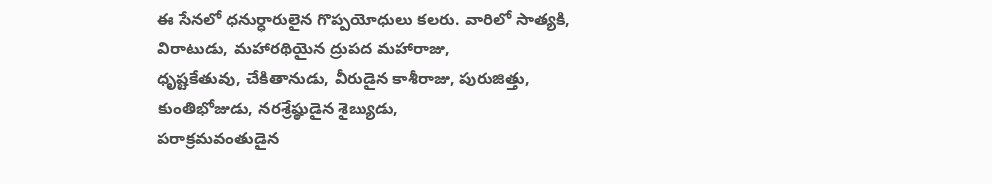ఈ సేనలో ధనుర్ధారులైన గొప్పయోధులు కలరు. వారిలో సాత్యకి, విరాటుడు, మహారథియైన ద్రుపద మహారాజు,
ధృష్టకేతువు, చేకితానుడు, వీరుడైన కాశీరాజు, పురుజిత్తు, కుంతిభోజుడు, నరశ్రేష్ఠుడైన శైబ్యుడు,
పరాక్రమవంతుడైన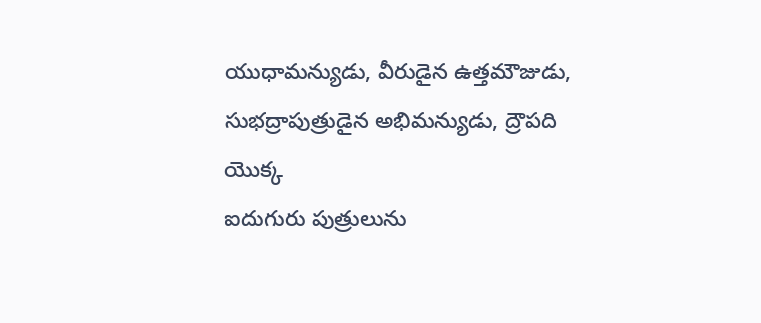యుధామన్యుడు, వీరుడైన ఉత్తమౌజుడు, సుభద్రాపుత్రుడైన అభిమన్యుడు, ద్రౌపది యొక్క
ఐదుగురు పుత్రులును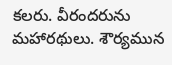కలరు. వీరందరును మహారథులు. శౌర్యమున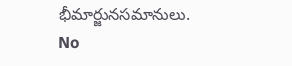భీమార్జునసమానులు.
No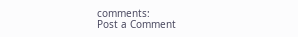comments:
Post a Comment